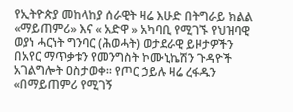የኢትዮጵያ መከላከያ ሰራዊት ዛሬ እሁድ በትግራይ ክልል «ማይጠምሪ» እና « አድዋ » አካባቢ የሚገኙ የህዝባዊ ወያነ ሓርነት ግንባር (ሕወሓት) ወታደራዊ ይዞታዎችን በአየር ማጥቃቱን የመንግስት ኮሙኒኬሽን ጉዳዮች አገልግሎት ዐስታወቀ። የጦር ኃይሉ ዛሬ ረፋዱን «በማይጠምሪ የሚገኝ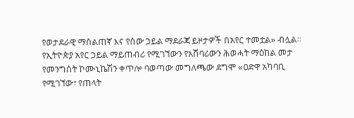የወታደራዊ ማሰልጠኛ እና የሰው ኃይል ማደራጃ ይዞታዎች በአየር ተመቷል» ብሏል።
የኢትዮጵያ አየር ኃይል ማይጠብሪ የሚገኘውን የአሸባሪውን ሕወሓት ማዕከል መታ
የመንግስት ኮሙኒኬሽን ቀጥሎ ባወጣው መግለጫው ደግሞ «ዐድዋ አካባቢ የሚገኘው፣ የጠላት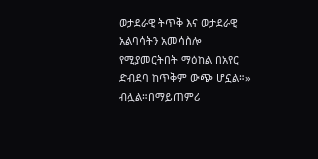ወታደራዊ ትጥቅ እና ወታደራዊ አልባሳትን አመሳስሎ የሚያመርትበት ማዕከል በአየር ድብደባ ከጥቅም ውጭ ሆኗል።» ብሏል።በማይጠምሪ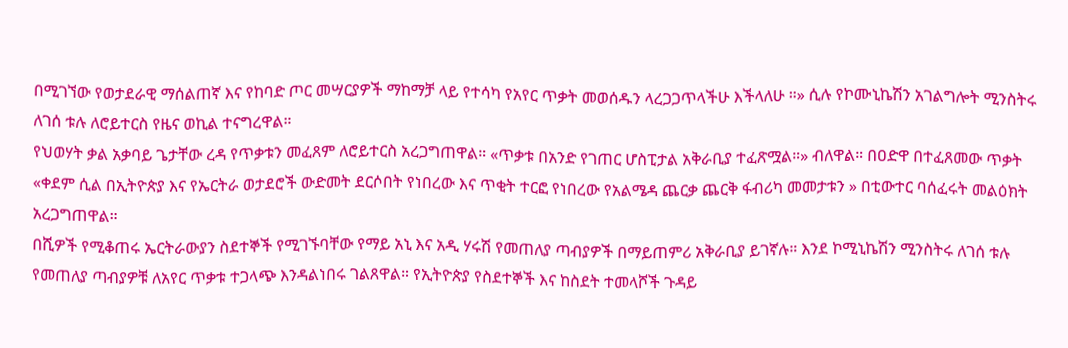በሚገኘው የወታደራዊ ማሰልጠኛ እና የከባድ ጦር መሣርያዎች ማከማቻ ላይ የተሳካ የአየር ጥቃት መወሰዱን ላረጋጋጥላችሁ እችላለሁ ።» ሲሉ የኮሙኒኬሽን አገልግሎት ሚንስትሩ ለገሰ ቱሉ ለሮይተርስ የዜና ወኪል ተናግረዋል።
የህወሃት ቃል አቃባይ ጌታቸው ረዳ የጥቃቱን መፈጸም ለሮይተርስ አረጋግጠዋል። «ጥቃቱ በአንድ የገጠር ሆስፒታል አቅራቢያ ተፈጽሟል።» ብለዋል። በዐድዋ በተፈጸመው ጥቃት «ቀደም ሲል በኢትዮጵያ እና የኤርትራ ወታደሮች ውድመት ደርሶበት የነበረው እና ጥቂት ተርፎ የነበረው የአልሜዳ ጨርቃ ጨርቅ ፋብሪካ መመታቱን » በቲውተር ባሰፈሩት መልዕክት አረጋግጠዋል።
በሺዎች የሚቆጠሩ ኤርትራውያን ስደተኞች የሚገኙባቸው የማይ አኒ እና አዲ ሃሩሽ የመጠለያ ጣብያዎች በማይጠምሪ አቅራቢያ ይገኛሉ። እንደ ኮሚኒኬሽን ሚንስትሩ ለገሰ ቱሉ የመጠለያ ጣብያዎቹ ለአየር ጥቃቱ ተጋላጭ እንዳልነበሩ ገልጸዋል። የኢትዮጵያ የስደተኞች እና ከስደት ተመላሾች ጉዳይ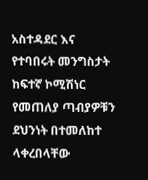አስተዳደር እና የተባበሩት መንግስታት ከፍተኛ ኮሚሽነር የመጠለያ ጣብያዎቹን ደህንነት በተመለከተ ላቀረበላቸው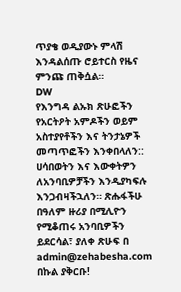ጥያቄ ወዲያውኑ ምላሽ እንዳልሰጡ ሮይተርስ የዜና ምንጩ ጠቅሷል።
DW
የእንግዳ ልኡክ ጽሁፎችን የአርትዖት አምዶችን ወይም አስተያየቶችን እና ትንታኔዎች መጣጥፎችን እንቀበላለን:: ሀሳበወትን እና እውቀትዎን ለአንባቢዎቻችን እንዲያካፍሉ እንጋብዛችኋለን። ጽሑፋችሁ በዓለም ዙሪያ በሚሊዮን የሚቆጠሩ አንባቢዎችን ይደርሳል፣ ያለቀ ጽሁፍ በ admin@zehabesha.com በኩል ያቅርቡ!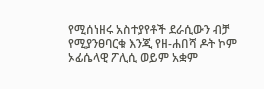የሚሰነዘሩ አስተያየቶች ደራሲውን ብቻ የሚያንፀባርቁ እንጂ የዘ-ሐበሻ ዶት ኮም ኦፊሴላዊ ፖሊሲ ወይም አቋም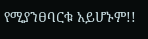የሚያንፀባርቁ አይሆኑም!!